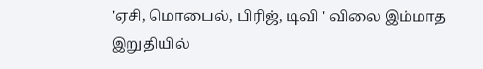'ஏசி, மொபைல், பிரிஜ், டிவி ' விலை இம்மாத இறுதியில்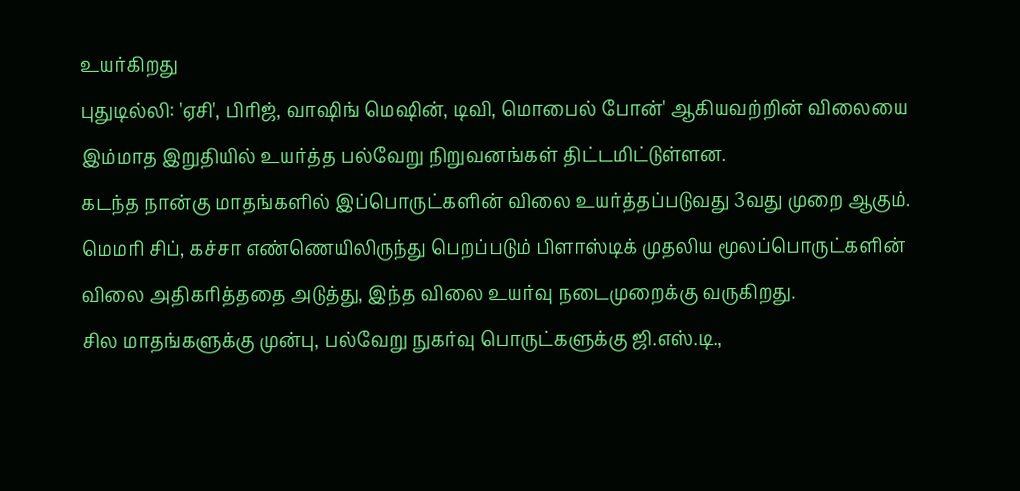உயர்கிறது
புதுடில்லி: 'ஏசி', பிரிஜ், வாஷிங் மெஷின், டிவி, மொபைல் போன்' ஆகியவற்றின் விலையை இம்மாத இறுதியில் உயர்த்த பல்வேறு நிறுவனங்கள் திட்டமிட்டுள்ளன.
கடந்த நான்கு மாதங்களில் இப்பொருட்களின் விலை உயர்த்தப்படுவது 3வது முறை ஆகும். மெமரி சிப், கச்சா எண்ணெயிலிருந்து பெறப்படும் பிளாஸ்டிக் முதலிய மூலப்பொருட்களின் விலை அதிகரித்ததை அடுத்து, இந்த விலை உயர்வு நடைமுறைக்கு வருகிறது.
சில மாதங்களுக்கு முன்பு, பல்வேறு நுகர்வு பொருட்களுக்கு ஜி.எஸ்.டி.,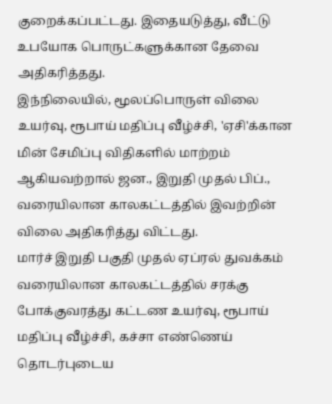குறைக்கப்பட்டது. இதையடுத்து, வீட்டு உபயோக பொருட்களுக்கான தேவை அதிகரித்தது.
இந்நிலையில், மூலப்பொருள் விலை உயர்வு, ரூபாய் மதிப்பு வீழ்ச்சி, 'ஏசி'க்கான மின் சேமிப்பு விதிகளில் மாற்றம் ஆகியவற்றால் ஜன., இறுதி முதல் பிப்., வரையிலான காலகட்டத்தில் இவற்றின் விலை அதிகரித்து விட்டது.
மார்ச் இறுதி பகுதி முதல் ஏப்ரல் துவக்கம் வரையிலான காலகட்டத்தில் சரக்கு போக்குவரத்து கட்டண உயர்வு, ரூபாய் மதிப்பு வீழ்ச்சி, கச்சா எண்ணெய் தொடர்புடைய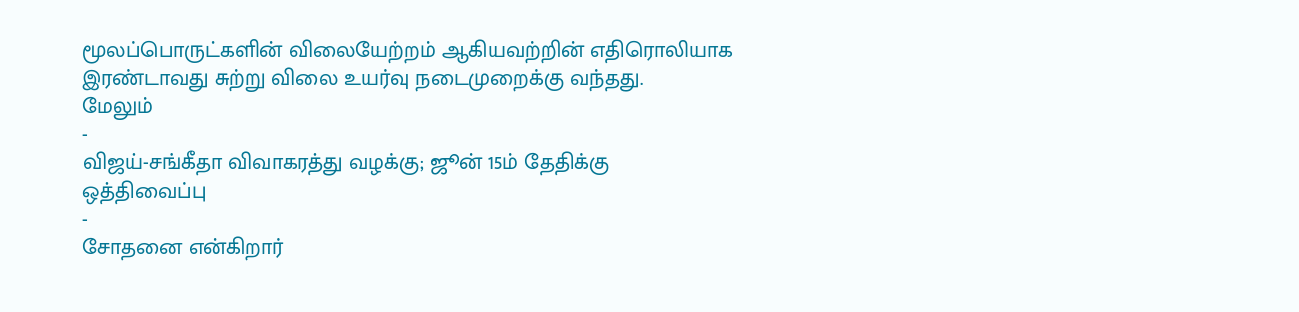மூலப்பொருட்களின் விலையேற்றம் ஆகியவற்றின் எதிரொலியாக இரண்டாவது சுற்று விலை உயர்வு நடைமுறைக்கு வந்தது.
மேலும்
-
விஜய்-சங்கீதா விவாகரத்து வழக்கு; ஜூன் 15ம் தேதிக்கு ஒத்திவைப்பு
-
சோதனை என்கிறார்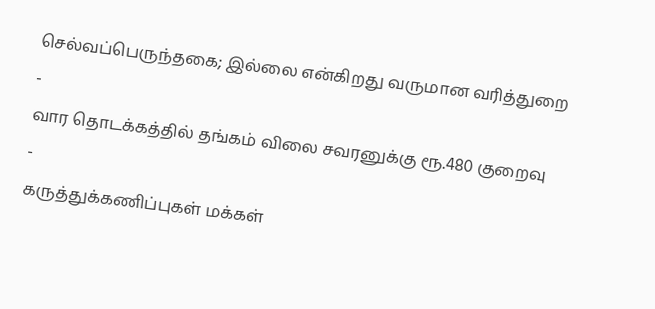செல்வப்பெருந்தகை; இல்லை என்கிறது வருமான வரித்துறை
-
வார தொடக்கத்தில் தங்கம் விலை சவரனுக்கு ரூ.480 குறைவு
-
கருத்துக்கணிப்புகள் மக்கள்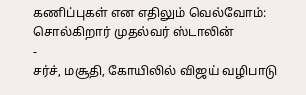கணிப்புகள் என எதிலும் வெல்வோம்: சொல்கிறார் முதல்வர் ஸ்டாலின்
-
சர்ச், மசூதி, கோயிலில் விஜய் வழிபாடு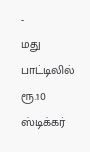-
மது பாட்டிலில் ரூ.10 ஸ்டிக்கர்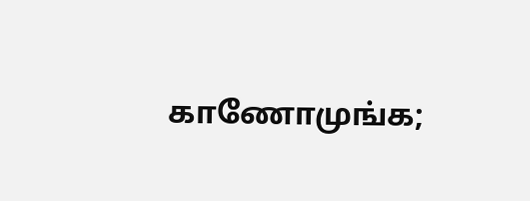காணோமுங்க;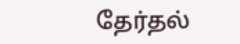தேர்தல்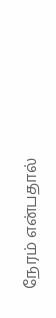நேரம் என்பதால்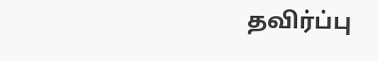தவிர்ப்பு